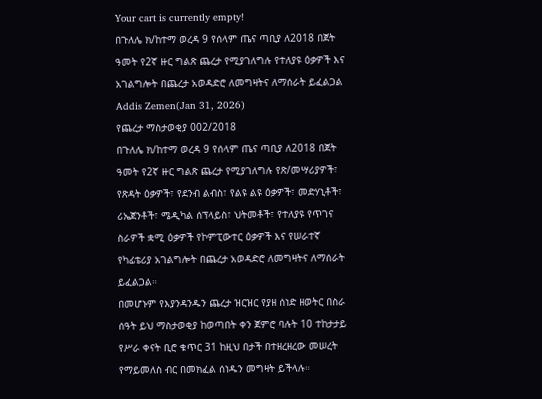Your cart is currently empty!
በጉለሌ ክ/ከተማ ወረዳ 9 የሰላም ጤና ጣቢያ ለ2018 በጀት ዓመት የ2ኛ ዙር ግልጽ ጨረታ የሚያገለግሉ የተለያዩ ዕቃዎች እና አገልግሎት በጨረታ አወዳድሮ ለመግዛትና ለማሰራት ይፈልጋል
Addis Zemen(Jan 31, 2026)
የጨረታ ማስታወቂያ 002/2018
በጉለሌ ክ/ከተማ ወረዳ 9 የሰላም ጤና ጣቢያ ለ2018 በጀት ዓመት የ2ኛ ዙር ግልጽ ጨረታ የሚያገለግሉ የጽ/መሣሪያዎች፣ የጽዳት ዕቃዎች፣ የደንብ ልብስ፣ የልዩ ልዩ ዕቃዎች፣ መድሃኒቶች፣ ሪኤጀንቶች፣ ሜዲካል ሰፕላይስ፣ ህትመቶች፣ የተለያዩ የጥገና ስራዎች ቋሚ ዕቃዎች የኮምፒውተር ዕቃዎች እና የሠራተኛ የካፊቴሪያ አገልግሎት በጨረታ አወዳድሮ ለመግዛትና ለማሰራት ይፈልጋል።
በመሆኑም የእያንዳንዱን ጨረታ ዝርዝር የያዘ ሰነድ ዘወትር በስራ ሰዓት ይህ ማስታወቂያ ከወጣበት ቀን ጀምሮ ባሉት 10 ተከታታይ የሥራ ቀናት ቢሮ ቁጥር 31 ከዚህ በታች በተዘረዘረው መሠረት የማይመለስ ብር በመክፈል ሰነዱን መግዛት ይችላሉ።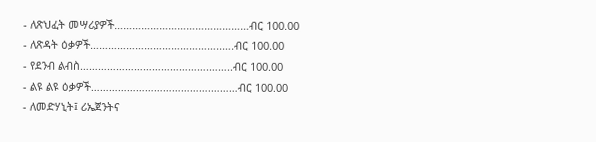- ለጽህፈት መሣሪያዎች………………………………………ብር 100.00
- ለጽዳት ዕቃዎች……………………………………..….ብር 100.00
- የደንብ ልብስ…………………………………….……..ብር 100.00
- ልዩ ልዩ ዕቃዎች………………………………….………ብር 100.00
- ለመድሃኒት፤ ሪኤጀንትና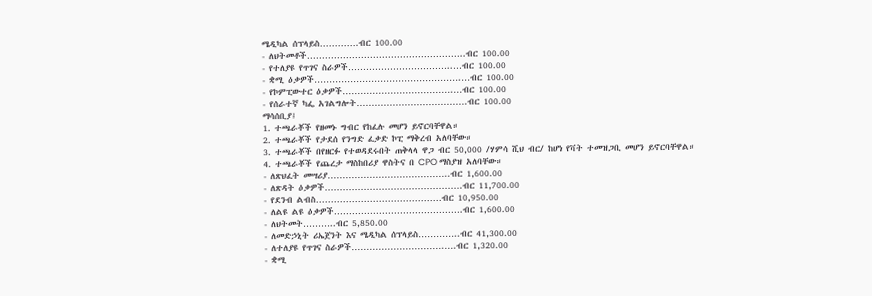ሜዲካል ሰፕላይስ………….ብር 100.00
- ለህትመቶች……………………………………………..ብር 100.00
- የተለያዩ የጥገና ስራዎች……………………………..…ብር 100.00
- ቋሚ ዕቃዎች………………………………………….…ብር 100.00
- የኮምፒውተር ዕቃዎች……………………………….…ብር 100.00
- የሰራተኛ ካፌ አገልግሎት……………………………….ብር 100.00
ማሳሰቢያ፤
1. ተጫራቾች የዘመኑ ግብር የከፈሉ መሆን ይኖርባቸዋል።
2. ተጫራቾች የታደሰ የንግድ ፈቃድ ኮፒ ማቅረብ አለባቸው።
3. ተጫራቾች በየዘርፉ የተወዳደሩበት ጠቅላላ ዋጋ ብር 50,000 /ሃምሳ ሺህ ብር/ ከሆነ የቫት ተመዝጋቢ መሆን ይኖርባቸዋል።
4. ተጫራቾች የጨረታ ማስከበሪያ ዋስትና በ CPO ማስያዝ አለባቸው።
- ለጽህፈት መሣሪያ…………………………………..ብር 1,600.00
- ለጽዳት ዕቃዎች……………………………………….ብር 11,700.00
- የደንብ ልብስ……………………………………ብር 10,950.00
- ለልዩ ልዩ ዕቃዎች…………………………………….ብር 1,600.00
- ለህትመት………..ብር 5,850.00
- ለመድኃኒት ሪኤጀንት እና ሜዲካል ሰፕላይስ…………..ብር 41,300.00
- ለተለያዩ የጥገና ስራዎች………………………….….ብር 1,320.00
- ቋሚ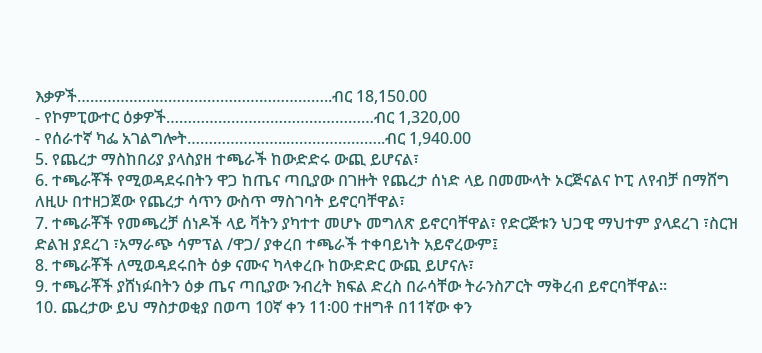እቃዎች…………………………………………………..ብር 18,150.00
- የኮምፒውተር ዕቃዎች…………………………………………ብር 1,320,00
- የሰራተኛ ካፌ አገልግሎት…………………..…………………..ብር 1,940.00
5. የጨረታ ማስከበሪያ ያላስያዘ ተጫራች ከውድድሩ ውጪ ይሆናል፣
6. ተጫራቾች የሚወዳደሩበትን ዋጋ ከጤና ጣቢያው በገዙት የጨረታ ሰነድ ላይ በመሙላት ኦርጅናልና ኮፒ ለየብቻ በማሸግ ለዚሁ በተዘጋጀው የጨረታ ሳጥን ውስጥ ማስገባት ይኖርባቸዋል፣
7. ተጫራቾች የመጫረቻ ሰነዶች ላይ ቫትን ያካተተ መሆኑ መግለጽ ይኖርባቸዋል፣ የድርጅቱን ህጋዊ ማህተም ያላደረገ ፣ስርዝ ድልዝ ያደረገ ፣አማራጭ ሳምፕል /ዋጋ/ ያቀረበ ተጫራች ተቀባይነት አይኖረውም፤
8. ተጫራቾች ለሚወዳደሩበት ዕቃ ናሙና ካላቀረቡ ከውድድር ውጪ ይሆናሉ፣
9. ተጫራቾች ያሸነፉበትን ዕቃ ጤና ጣቢያው ንብረት ክፍል ድረስ በራሳቸው ትራንስፖርት ማቅረብ ይኖርባቸዋል።
10. ጨረታው ይህ ማስታወቂያ በወጣ 10ኛ ቀን 11፡00 ተዘግቶ በ11ኛው ቀን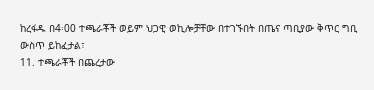ከረፋዱ በ4፡00 ተጫራቾች ወይም ህጋዊ ወኪሎቻቸው በተገኙበት በጤና ጣቢያው ቅጥር ግቢ ውስጥ ይከፈታል፣
11. ተጫራቾች በጨረታው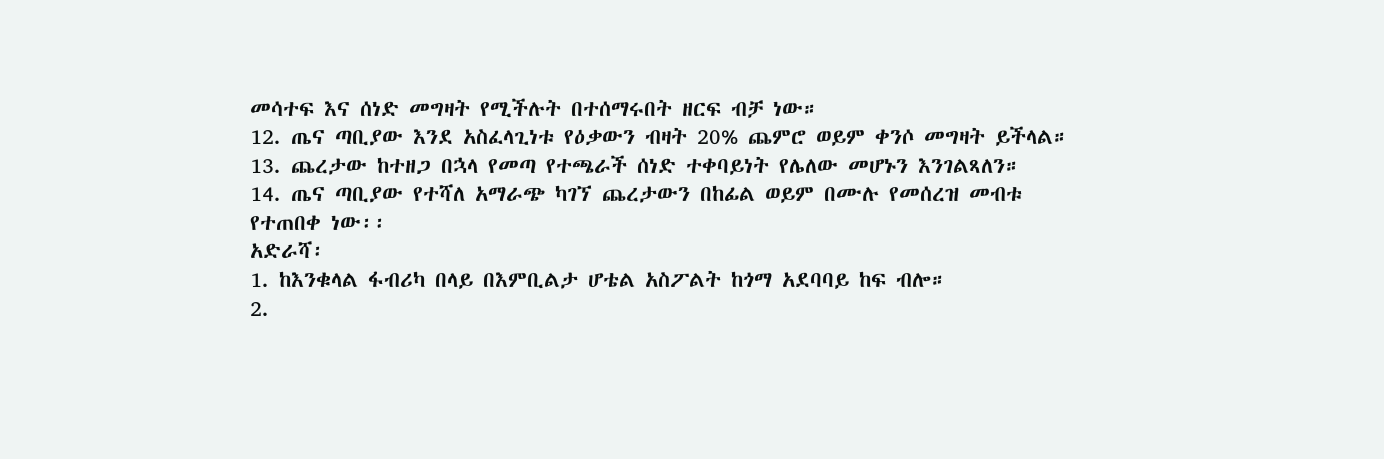መሳተፍ እና ሰነድ መግዛት የሚችሉት በተሰማሩበት ዘርፍ ብቻ ነው።
12. ጤና ጣቢያው እንደ አስፈላጊነቱ የዕቃውን ብዛት 20% ጨምሮ ወይም ቀንሶ መግዛት ይችላል።
13. ጨረታው ከተዘጋ በኋላ የመጣ የተጫራች ሰነድ ተቀባይነት የሌለው መሆኑን እንገልጻለን።
14. ጤና ጣቢያው የተሻለ አማራጭ ካገኘ ጨረታውን በከፊል ወይም በሙሉ የመሰረዝ መብቱ የተጠበቀ ነው፡፡
አድራሻ፡
1. ከእንቁላል ፋብሪካ በላይ በእምቢልታ ሆቴል አስፖልት ከጎማ አደባባይ ከፍ ብሎ።
2.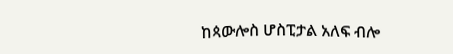ከጳውሎስ ሆስፒታል አለፍ ብሎ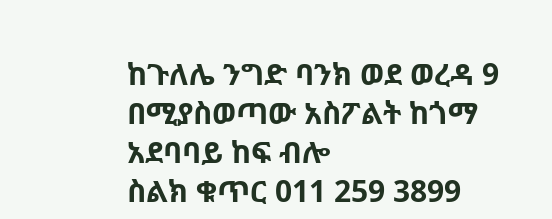ከጉለሌ ንግድ ባንክ ወደ ወረዳ 9 በሚያስወጣው አስፖልት ከጎማ አደባባይ ከፍ ብሎ
ስልክ ቁጥር 011 259 3899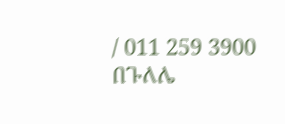/ 011 259 3900
በጉለሌ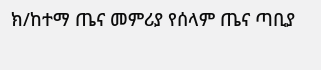ክ/ከተማ ጤና መምሪያ የሰላም ጤና ጣቢያ